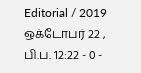Editorial / 2019 ஒக்டோபர் 22 , பி.ப. 12:22 - 0 -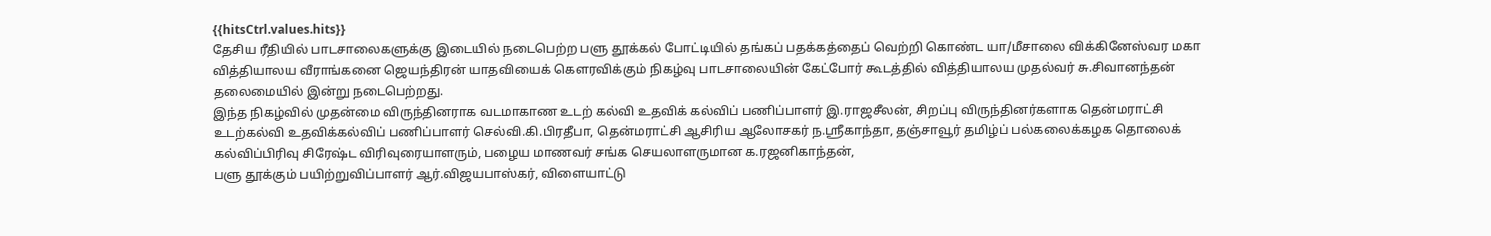{{hitsCtrl.values.hits}}
தேசிய ரீதியில் பாடசாலைகளுக்கு இடையில் நடைபெற்ற பளு தூக்கல் போட்டியில் தங்கப் பதக்கத்தைப் வெற்றி கொண்ட யா/மீசாலை விக்கினேஸ்வர மகா வித்தியாலய வீராங்கனை ஜெயந்திரன் யாதவியைக் கௌரவிக்கும் நிகழ்வு பாடசாலையின் கேட்போர் கூடத்தில் வித்தியாலய முதல்வர் சு.சிவானந்தன் தலைமையில் இன்று நடைபெற்றது.
இந்த நிகழ்வில் முதன்மை விருந்தினராக வடமாகாண உடற் கல்வி உதவிக் கல்விப் பணிப்பாளர் இ.ராஜசீலன், சிறப்பு விருந்தினர்களாக தென்மராட்சி உடற்கல்வி உதவிக்கல்விப் பணிப்பாளர் செல்வி.கி.பிரதீபா, தென்மராட்சி ஆசிரிய ஆலோசகர் ந.ஸ்ரீகாந்தா, தஞ்சாவூர் தமிழ்ப் பல்கலைக்கழக தொலைக் கல்விப்பிரிவு சிரேஷ்ட விரிவுரையாளரும், பழைய மாணவர் சங்க செயலாளருமான க.ரஜனிகாந்தன்,
பளு தூக்கும் பயிற்றுவிப்பாளர் ஆர்.விஜயபாஸ்கர், விளையாட்டு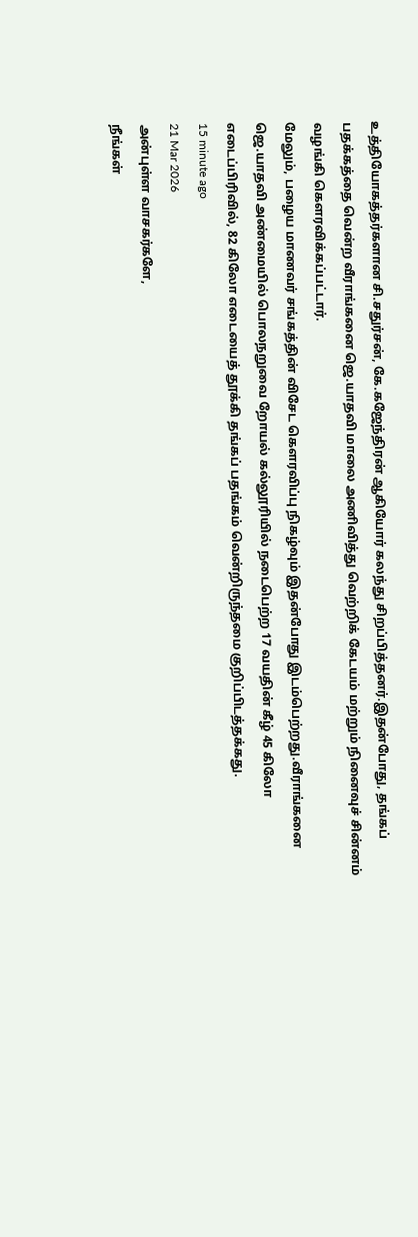உத்தியோகத்தர்களான சி.சதுர்சன், கே.கஜேந்திரன் ஆகியோர் கலந்து சிறப்பித்தனர்.இதன்போது, தங்கப் பதக்கத்தை வென்ற வீராங்கனை ஜெ.யாதவி மாலை அணிவித்து வெற்றிக் கேடயம் மற்றும் நினைவுச் சின்னம் வழங்கி கௌரவிக்கப்பட்டார்.
மேலும், பழைய மாணவர் சங்கத்தின் விசேட கெளரவிப்பு நிகழ்வும் இதன்போது இடம்பெற்றது.வீராங்கனை ஜெ.யாதவி அண்மையில் பொலநறுவை றோயல் கல்லூரியில் நடைபெற்ற 17 வயதின் கீழ் 45 கிலோ எடைப்பிரிவில், 82 கிலோ எடையைத் தூக்கி தங்கப் பதங்கம் வென்றிருந்தமை குறிப்பிடத்தக்கது.
15 minute ago
21 Mar 2026
அன்புள்ள வாசகர்களே,
நீங்கள்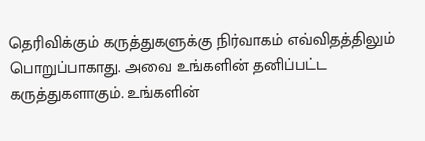தெரிவிக்கும் கருத்துகளுக்கு நிர்வாகம் எவ்விதத்திலும் பொறுப்பாகாது. அவை உங்களின் தனிப்பட்ட கருத்துகளாகும். உங்களின்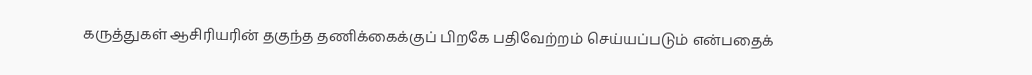கருத்துகள் ஆசிரியரின் தகுந்த தணிக்கைக்குப் பிறகே பதிவேற்றம் செய்யப்படும் என்பதைக்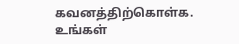கவனத்திற்கொள்க. உங்கள்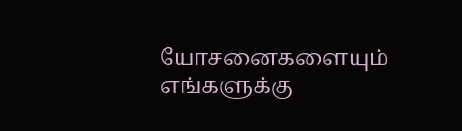யோசனைகளையும் எங்களுக்கு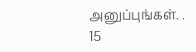அனுப்புங்கள். .
15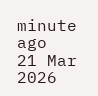minute ago
21 Mar 2026